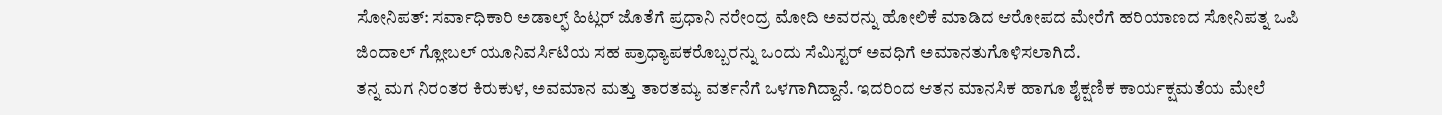ಸೋನಿಪತ್: ಸರ್ವಾಧಿಕಾರಿ ಅಡಾಲ್ಫ್ ಹಿಟ್ಲರ್ ಜೊತೆಗೆ ಪ್ರಧಾನಿ ನರೇಂದ್ರ ಮೋದಿ ಅವರನ್ನು ಹೋಲಿಕೆ ಮಾಡಿದ ಆರೋಪದ ಮೇರೆಗೆ ಹರಿಯಾಣದ ಸೋನಿಪತ್ನ ಒಪಿ ಜಿಂದಾಲ್ ಗ್ಲೋಬಲ್ ಯೂನಿವರ್ಸಿಟಿಯ ಸಹ ಪ್ರಾಧ್ಯಾಪಕರೊಬ್ಬರನ್ನು ಒಂದು ಸೆಮಿಸ್ಟರ್ ಅವಧಿಗೆ ಅಮಾನತುಗೊಳಿಸಲಾಗಿದೆ.
ತನ್ನ ಮಗ ನಿರಂತರ ಕಿರುಕುಳ, ಅವಮಾನ ಮತ್ತು ತಾರತಮ್ಯ ವರ್ತನೆಗೆ ಒಳಗಾಗಿದ್ದಾನೆ. ಇದರಿಂದ ಆತನ ಮಾನಸಿಕ ಹಾಗೂ ಶೈಕ್ಷಣಿಕ ಕಾರ್ಯಕ್ಷಮತೆಯ ಮೇಲೆ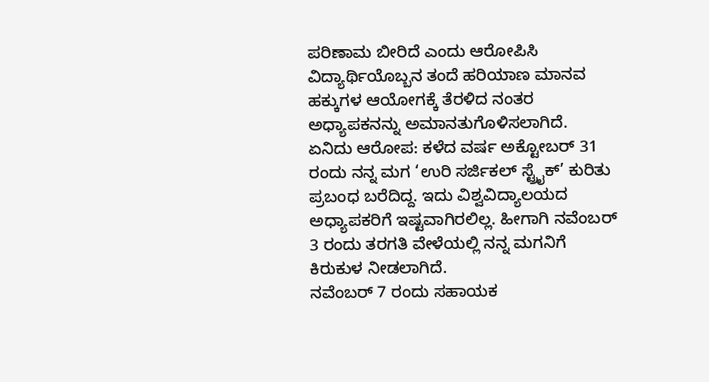ಪರಿಣಾಮ ಬೀರಿದೆ ಎಂದು ಆರೋಪಿಸಿ ವಿದ್ಯಾರ್ಥಿಯೊಬ್ಬನ ತಂದೆ ಹರಿಯಾಣ ಮಾನವ ಹಕ್ಕುಗಳ ಆಯೋಗಕ್ಕೆ ತೆರಳಿದ ನಂತರ ಅಧ್ಯಾಪಕನನ್ನು ಅಮಾನತುಗೊಳಿಸಲಾಗಿದೆ.
ಏನಿದು ಆರೋಪ: ಕಳೆದ ವರ್ಷ ಅಕ್ಟೋಬರ್ 31 ರಂದು ನನ್ನ ಮಗ ‘ಉರಿ ಸರ್ಜಿಕಲ್ ಸ್ಟ್ರೈಕ್’ ಕುರಿತು ಪ್ರಬಂಧ ಬರೆದಿದ್ದ. ಇದು ವಿಶ್ವವಿದ್ಯಾಲಯದ ಅಧ್ಯಾಪಕರಿಗೆ ಇಷ್ಟವಾಗಿರಲಿಲ್ಲ. ಹೀಗಾಗಿ ನವೆಂಬರ್ 3 ರಂದು ತರಗತಿ ವೇಳೆಯಲ್ಲಿ ನನ್ನ ಮಗನಿಗೆ ಕಿರುಕುಳ ನೀಡಲಾಗಿದೆ.
ನವೆಂಬರ್ 7 ರಂದು ಸಹಾಯಕ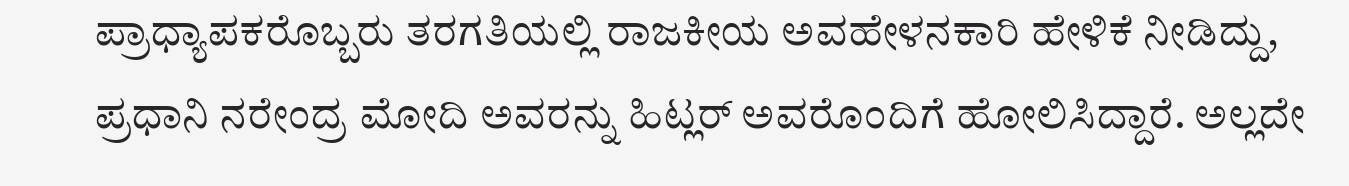ಪ್ರಾಧ್ಯಾಪಕರೊಬ್ಬರು ತರಗತಿಯಲ್ಲಿ ರಾಜಕೀಯ ಅವಹೇಳನಕಾರಿ ಹೇಳಿಕೆ ನೀಡಿದ್ದು, ಪ್ರಧಾನಿ ನರೇಂದ್ರ ಮೋದಿ ಅವರನ್ನು ಹಿಟ್ಲರ್ ಅವರೊಂದಿಗೆ ಹೋಲಿಸಿದ್ದಾರೆ. ಅಲ್ಲದೇ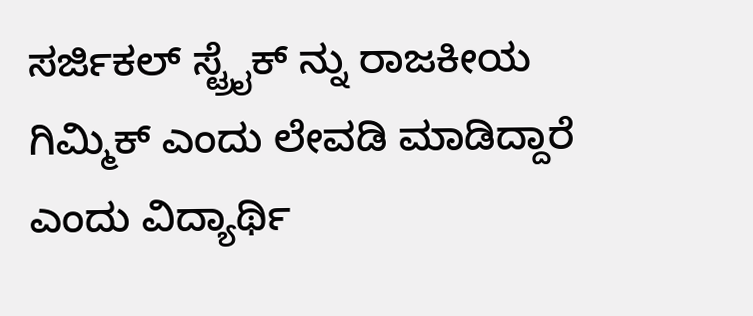ಸರ್ಜಿಕಲ್ ಸ್ಟ್ರೈಕ್ ನ್ನು ರಾಜಕೀಯ ಗಿಮ್ಮಿಕ್ ಎಂದು ಲೇವಡಿ ಮಾಡಿದ್ದಾರೆ ಎಂದು ವಿದ್ಯಾರ್ಥಿ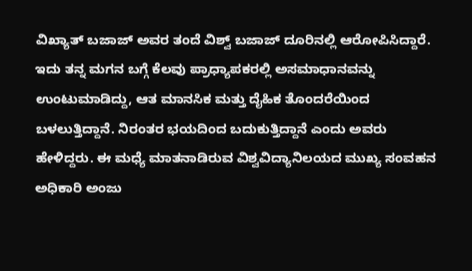ವಿಖ್ಯಾತ್ ಬಜಾಜ್ ಅವರ ತಂದೆ ವಿಶ್ವ್ ಬಜಾಜ್ ದೂರಿನಲ್ಲಿ ಆರೋಪಿಸಿದ್ದಾರೆ.
ಇದು ತನ್ನ ಮಗನ ಬಗ್ಗೆ ಕೆಲವು ಪ್ರಾಧ್ಯಾಪಕರಲ್ಲಿ ಅಸಮಾಧಾನವನ್ನು ಉಂಟುಮಾಡಿದ್ದು, ಆತ ಮಾನಸಿಕ ಮತ್ತು ದೈಹಿಕ ತೊಂದರೆಯಿಂದ ಬಳಲುತ್ತಿದ್ದಾನೆ. ನಿರಂತರ ಭಯದಿಂದ ಬದುಕುತ್ತಿದ್ದಾನೆ ಎಂದು ಅವರು ಹೇಳಿದ್ದರು. ಈ ಮಧ್ಯೆ ಮಾತನಾಡಿರುವ ವಿಶ್ವವಿದ್ಯಾನಿಲಯದ ಮುಖ್ಯ ಸಂವಹನ ಅಧಿಕಾರಿ ಅಂಜು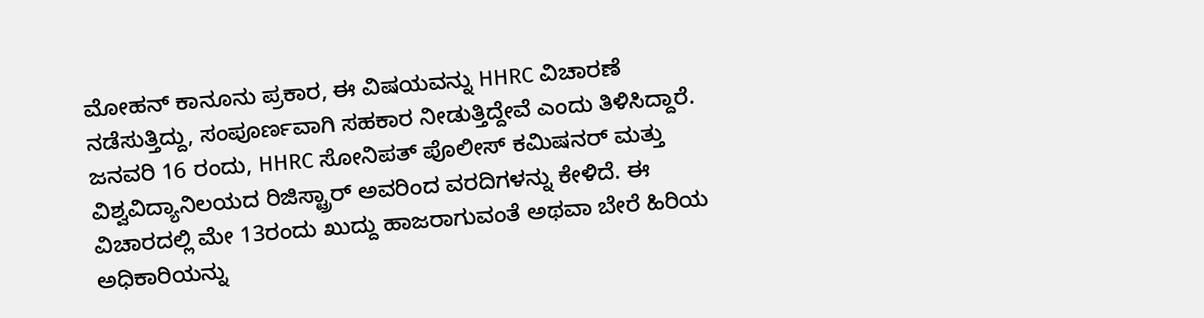ಮೋಹನ್ ಕಾನೂನು ಪ್ರಕಾರ, ಈ ವಿಷಯವನ್ನು HHRC ವಿಚಾರಣೆ ನಡೆಸುತ್ತಿದ್ದು, ಸಂಪೂರ್ಣವಾಗಿ ಸಹಕಾರ ನೀಡುತ್ತಿದ್ದೇವೆ ಎಂದು ತಿಳಿಸಿದ್ದಾರೆ.
ಜನವರಿ 16 ರಂದು, HHRC ಸೋನಿಪತ್ ಪೊಲೀಸ್ ಕಮಿಷನರ್ ಮತ್ತು ವಿಶ್ವವಿದ್ಯಾನಿಲಯದ ರಿಜಿಸ್ಟ್ರಾರ್ ಅವರಿಂದ ವರದಿಗಳನ್ನು ಕೇಳಿದೆ. ಈ ವಿಚಾರದಲ್ಲಿ ಮೇ 13ರಂದು ಖುದ್ದು ಹಾಜರಾಗುವಂತೆ ಅಥವಾ ಬೇರೆ ಹಿರಿಯ ಅಧಿಕಾರಿಯನ್ನು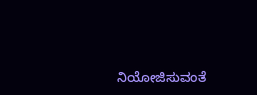ನಿಯೋಜಿಸುವಂತೆ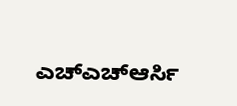ಎಚ್ಎಚ್ಆರ್ಸಿ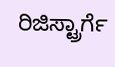ರಿಜಿಸ್ಟ್ರಾರ್ಗೆ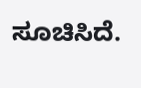ಸೂಚಿಸಿದೆ.